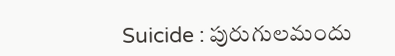Suicide : పురుగులమందు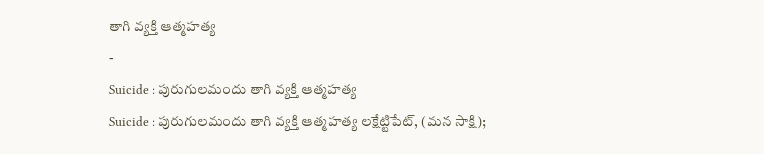తాగి వ్యక్తి ఆత్మహత్య
-
Suicide : పురుగులమందు తాగి వ్యక్తి ఆత్మహత్య
Suicide : పురుగులమందు తాగి వ్యక్తి ఆత్మహత్య లక్షేట్టిపేట్, (మన సాక్షి);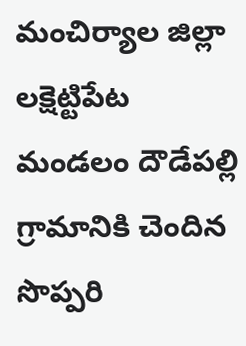మంచిర్యాల జిల్లా లక్షెట్టిపేట మండలం దౌడేపల్లి గ్రామానికి చెందిన సొప్పరి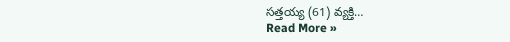సత్తయ్య (61) వ్యక్తి…
Read More »